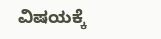ವಿಷಯಕ್ಕೆ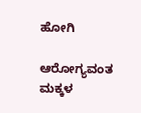ಹೋಗಿ

ಆರೋಗ್ಯವಂತ ಮಕ್ಕಳ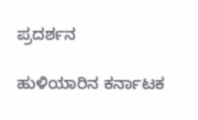ಪ್ರದರ್ಶನ

ಹುಳಿಯಾರಿನ ಕರ್ನಾಟಕ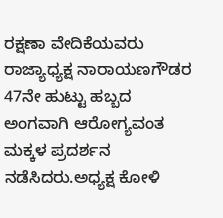ರಕ್ಷಣಾ ವೇದಿಕೆಯವರು ರಾಜ್ಯಾಧ್ಯಕ್ಷ ನಾರಾಯಣಗೌಡರ 47ನೇ ಹುಟ್ಟು ಹಬ್ಬದ ಅಂಗವಾಗಿ ಆರೋಗ್ಯವಂತ ಮಕ್ಕಳ ಪ್ರದರ್ಶನ ನಡೆಸಿದರು.ಅಧ್ಯಕ್ಷ ಕೋಳಿ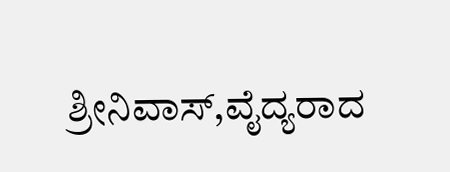ಶ್ರೀನಿವಾಸ್,ವೈದ್ಯರಾದ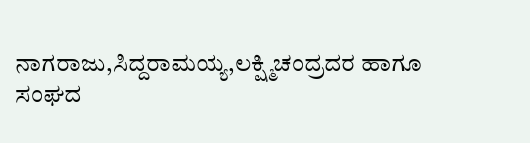ನಾಗರಾಜು,ಸಿದ್ದರಾಮಯ್ಯ,ಲಕ್ಷ್ಮಿಚಂದ್ರದರ ಹಾಗೂ ಸಂಘದ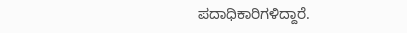ಪದಾಧಿಕಾರಿಗಳಿದ್ದಾರೆ.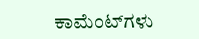ಕಾಮೆಂಟ್‌ಗಳು